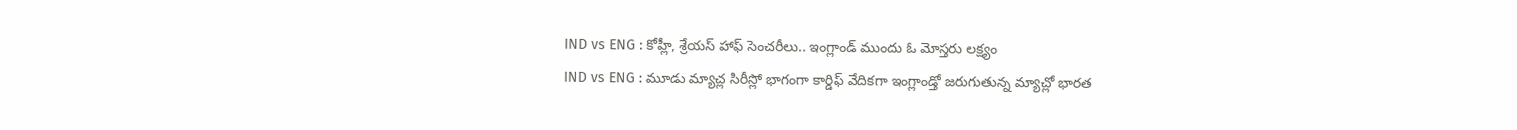IND vs ENG : కోహ్లీ, శ్రేయస్ హాఫ్ సెంచరీలు.. ఇంగ్లాండ్ ముందు ఓ మోస్తరు లక్ష్యం
IND vs ENG : మూడు మ్యాచ్ల సిరీస్లో భాగంగా కార్డిఫ్ వేదికగా ఇంగ్లాండ్తో జరుగుతున్న మ్యాచ్లో భారత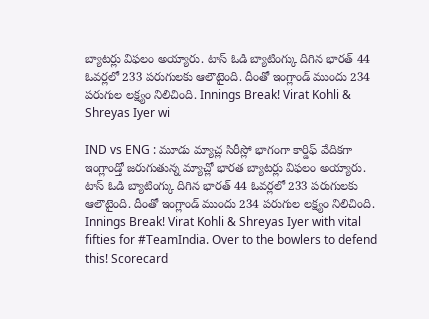బ్యాటర్లు విఫలం అయ్యారు. టాస్ ఓడి బ్యాటింగ్కు దిగిన భారత్ 44 ఓవర్లలో 233 పరుగులకు ఆలౌటైంది. దీంతో ఇంగ్లాండ్ ముందు 234 పరుగుల లక్ష్యం నిలిచింది. Innings Break! Virat Kohli & Shreyas Iyer wi

IND vs ENG : మూడు మ్యాచ్ల సిరీస్లో భాగంగా కార్డిఫ్ వేదికగా ఇంగ్లాండ్తో జరుగుతున్న మ్యాచ్లో భారత బ్యాటర్లు విఫలం అయ్యారు. టాస్ ఓడి బ్యాటింగ్కు దిగిన భారత్ 44 ఓవర్లలో 233 పరుగులకు ఆలౌటైంది. దీంతో ఇంగ్లాండ్ ముందు 234 పరుగుల లక్ష్యం నిలిచింది. Innings Break! Virat Kohli & Shreyas Iyer with vital fifties for #TeamIndia. Over to the bowlers to defend this! Scorecard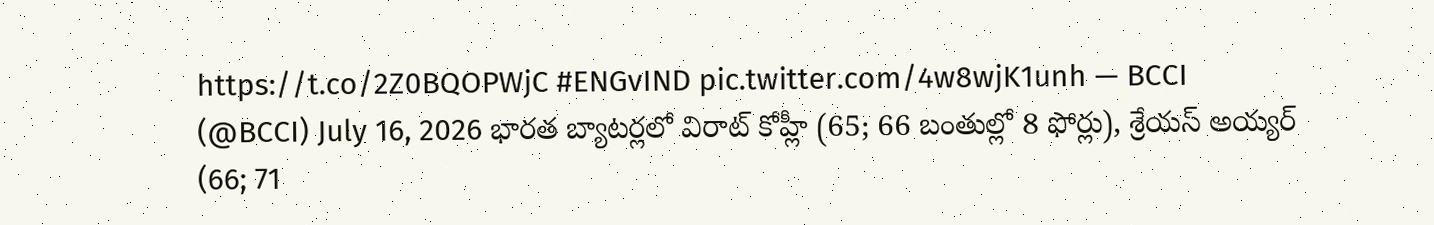https://t.co/2Z0BQOPWjC #ENGvIND pic.twitter.com/4w8wjK1unh — BCCI (@BCCI) July 16, 2026 భారత బ్యాటర్లలో విరాట్ కోహ్లీ (65; 66 బంతుల్లో 8 ఫోర్లు), శ్రేయస్ అయ్యర్ (66; 71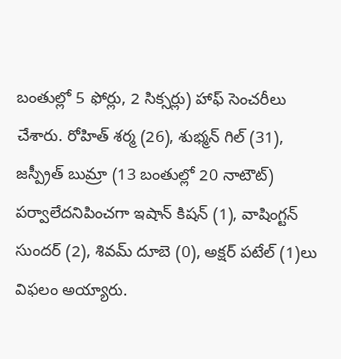బంతుల్లో 5 ఫోర్లు, 2 సిక్సర్లు) హాఫ్ సెంచరీలు చేశారు. రోహిత్ శర్మ (26), శుభ్మన్ గిల్ (31), జస్ప్రీత్ బుమ్రా (13 బంతుల్లో 20 నాటౌట్) పర్వాలేదనిపించగా ఇషాన్ కిషన్ (1), వాషింగ్టన్ సుందర్ (2), శివమ్ దూబె (0), అక్షర్ పటేల్ (1)లు విఫలం అయ్యారు.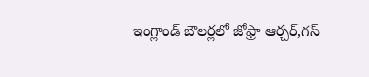ఇంగ్లాండ్ బౌలర్లలో జోఫ్రా ఆర్చర్,గస్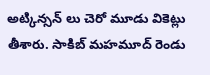అట్కిన్సన్ లు చెరో మూడు వికెట్లు తీశారు. సాకిబ్ మహమూద్ రెండు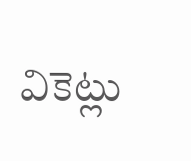వికెట్లు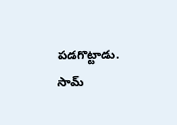పడగొట్టాడు. సామ్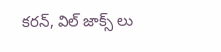కరన్, విల్ జాక్స్ లు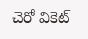చెరో వికెట్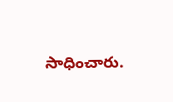సాధించారు.